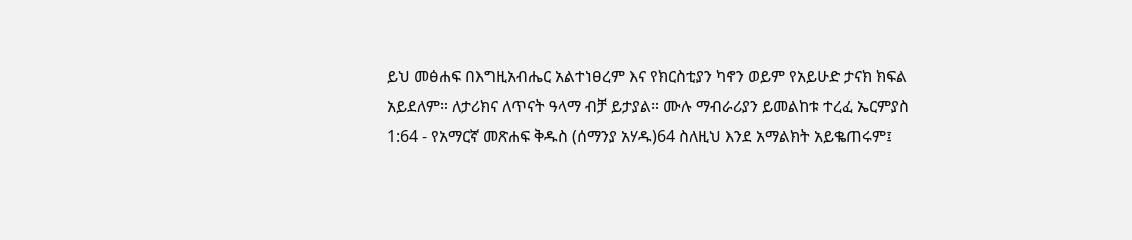ይህ መፅሐፍ በእግዚአብሔር አልተነፀረም እና የክርስቲያን ካኖን ወይም የአይሁድ ታናክ ክፍል አይደለም። ለታሪክና ለጥናት ዓላማ ብቻ ይታያል። ሙሉ ማብራሪያን ይመልከቱ ተረፈ ኤርምያስ 1:64 - የአማርኛ መጽሐፍ ቅዱስ (ሰማንያ አሃዱ)64 ስለዚህ እንደ አማልክት አይቈጠሩም፤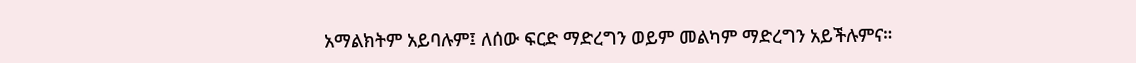አማልክትም አይባሉም፤ ለሰው ፍርድ ማድረግን ወይም መልካም ማድረግን አይችሉምና።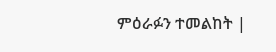ምዕራፉን ተመልከት |